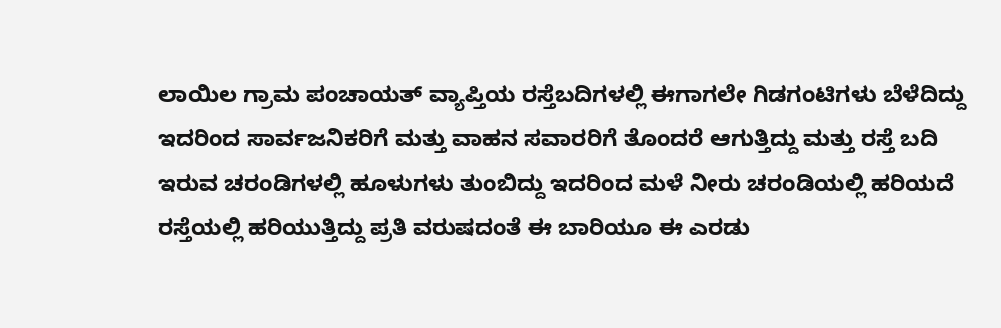ಲಾಯಿಲ ಗ್ರಾಮ ಪಂಚಾಯತ್ ವ್ಯಾಪ್ತಿಯ ರಸ್ತೆಬದಿಗಳಲ್ಲಿ ಈಗಾಗಲೇ ಗಿಡಗಂಟಿಗಳು ಬೆಳೆದಿದ್ದು ಇದರಿಂದ ಸಾರ್ವಜನಿಕರಿಗೆ ಮತ್ತು ವಾಹನ ಸವಾರರಿಗೆ ತೊಂದರೆ ಆಗುತ್ತಿದ್ದು ಮತ್ತು ರಸ್ತೆ ಬದಿ ಇರುವ ಚರಂಡಿಗಳಲ್ಲಿ ಹೂಳುಗಳು ತುಂಬಿದ್ದು ಇದರಿಂದ ಮಳೆ ನೀರು ಚರಂಡಿಯಲ್ಲಿ ಹರಿಯದೆ ರಸ್ತೆಯಲ್ಲಿ ಹರಿಯುತ್ತಿದ್ದು ಪ್ರತಿ ವರುಷದಂತೆ ಈ ಬಾರಿಯೂ ಈ ಎರಡು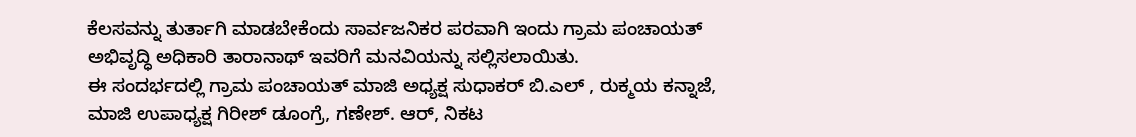ಕೆಲಸವನ್ನು ತುರ್ತಾಗಿ ಮಾಡಬೇಕೆಂದು ಸಾರ್ವಜನಿಕರ ಪರವಾಗಿ ಇಂದು ಗ್ರಾಮ ಪಂಚಾಯತ್ ಅಭಿವೃದ್ಧಿ ಅಧಿಕಾರಿ ತಾರಾನಾಥ್ ಇವರಿಗೆ ಮನವಿಯನ್ನು ಸಲ್ಲಿಸಲಾಯಿತು.
ಈ ಸಂದರ್ಭದಲ್ಲಿ ಗ್ರಾಮ ಪಂಚಾಯತ್ ಮಾಜಿ ಅಧ್ಯಕ್ಷ ಸುಧಾಕರ್ ಬಿ.ಎಲ್ , ರುಕ್ಮಯ ಕನ್ನಾಜೆ, ಮಾಜಿ ಉಪಾಧ್ಯಕ್ಷ ಗಿರೀಶ್ ಡೂಂಗ್ರೆ, ಗಣೇಶ್. ಆರ್, ನಿಕಟ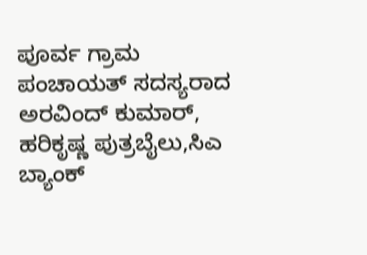ಪೂರ್ವ ಗ್ರಾಮ ಪಂಚಾಯತ್ ಸದಸ್ಯರಾದ ಅರವಿಂದ್ ಕುಮಾರ್, ಹರಿಕೃಷ್ಣ ಪುತ್ರಬೈಲು,ಸಿಎ ಬ್ಯಾಂಕ್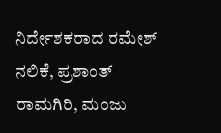ನಿರ್ದೇಶಕರಾದ ರಮೇಶ್ ನಲಿಕೆ, ಪ್ರಶಾಂತ್ ರಾಮಗಿರಿ, ಮಂಜು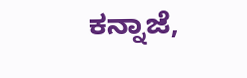ಕನ್ನಾಜೆ,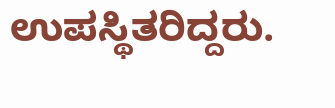ಉಪಸ್ಥಿತರಿದ್ದರು.